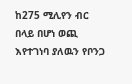ከ275 ሚሊየን ብር በላይ በሆነ ወጪ እየተገነባ ያለዉን የቦንጋ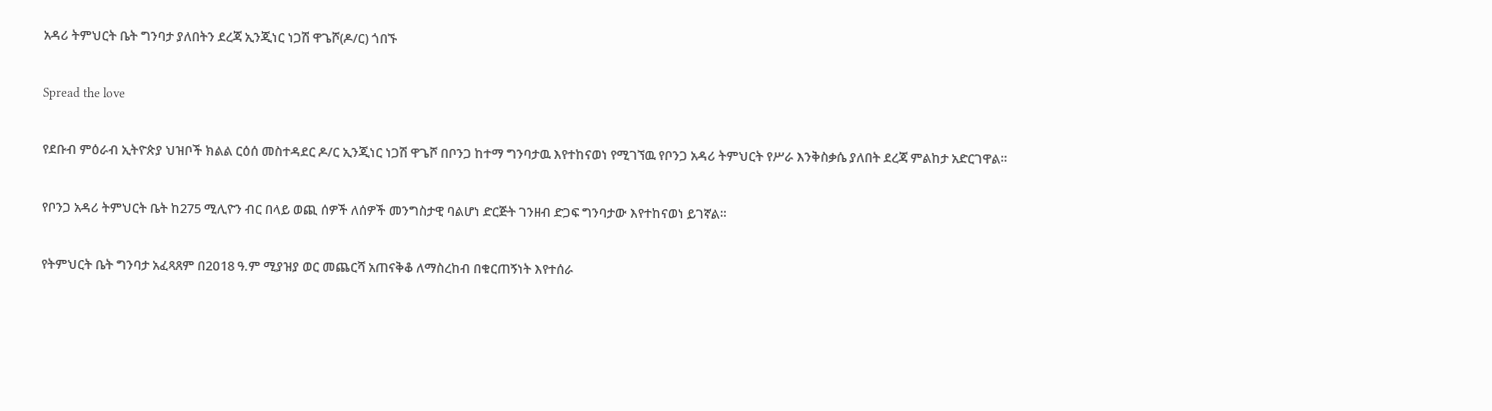አዳሪ ትምህርት ቤት ግንባታ ያለበትን ደረጃ ኢንጂነር ነጋሽ ዋጌሾ(ዶ/ር) ጎበኙ

Spread the love

የደቡብ ምዕራብ ኢትዮጵያ ህዝቦች ክልል ርዕሰ መስተዳደር ዶ/ር ኢንጂነር ነጋሽ ዋጌሾ በቦንጋ ከተማ ግንባታዉ እየተከናወነ የሚገኘዉ የቦንጋ አዳሪ ትምህርት የሥራ እንቅስቃሴ ያለበት ደረጃ ምልከታ አድርገዋል።

የቦንጋ አዳሪ ትምህርት ቤት ከ275 ሚሊዮን ብር በላይ ወጪ ሰዎች ለሰዎች መንግስታዊ ባልሆነ ድርጅት ገንዘብ ድጋፍ ግንባታው እየተከናወነ ይገኛል።

የትምህርት ቤት ግንባታ አፈጻጸም በ2ዐ18 ዓ.ም ሚያዝያ ወር መጨርሻ አጠናቅቆ ለማስረከብ በቁርጠኝነት እየተሰራ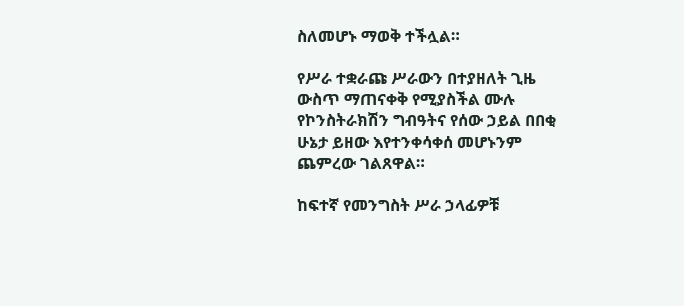ስለመሆኑ ማወቅ ተችሏል።

የሥራ ተቋራጩ ሥራውን በተያዘለት ጊዜ ውስጥ ማጠናቀቅ የሚያስችል ሙሉ የኮንስትራክሽን ግብዓትና የሰው ኃይል በበቂ ሁኔታ ይዘው እየተንቀሳቀሰ መሆኑንም ጨምረው ገልጸዋል።

ከፍተኛ የመንግስት ሥራ ኃላፊዎቹ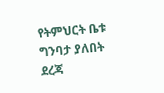የትምህርት ቤቱ ግንባታ ያለበት ደረጃ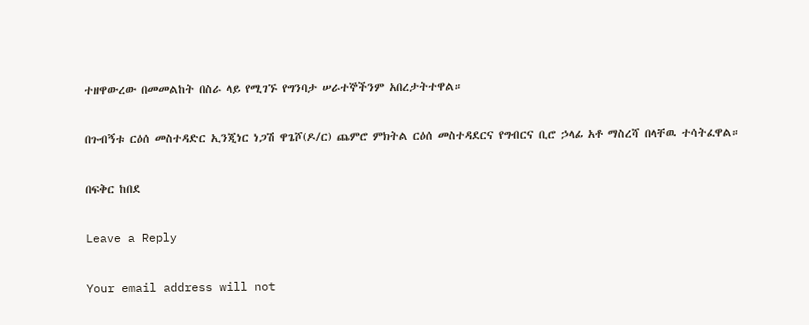ተዘዋውረው በመመልከት በስራ ላይ የሚገኙ የግንባታ ሠራተኞችንም አበረታትተዋል።

በጉብኝቱ ርዕሰ መስተዳድር ኢንጂነር ነጋሽ ዋጌሾ(ዶ/ር) ጨምሮ ምክትል ርዕሰ መስተዳደርና የግብርና ቢሮ ኃላፊ አቶ ማስረሻ በላቸዉ ተሳትፈዋል።

በፍቅር ከበደ

Leave a Reply

Your email address will not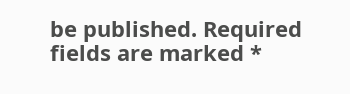be published. Required fields are marked *